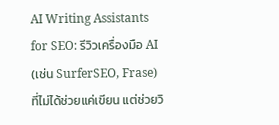AI Writing Assistants for SEO: รีวิวเครื่องมือ AI (เช่น SurferSEO, Frase) ที่ไม่ได้ช่วยแค่เขียน แต่ช่วยวิ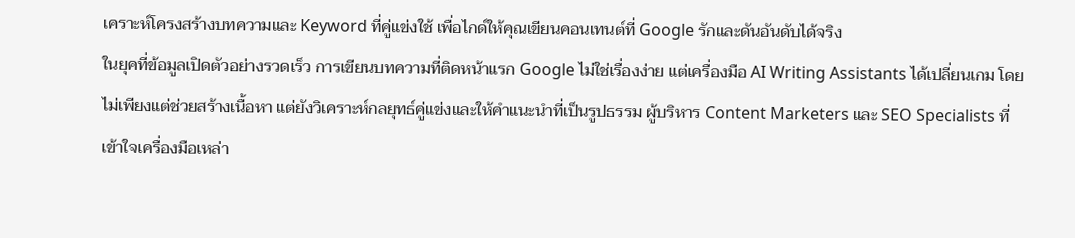เคราะห์โครงสร้างบทความและ Keyword ที่คู่แข่งใช้ เพื่อไกด์ให้คุณเขียนคอนเทนต์ที่ Google รักและดันอันดับได้จริง
ในยุคที่ข้อมูลเปิดตัวอย่างรวดเร็ว การเขียนบทความที่ติดหน้าแรก Google ไม่ใช่เรื่องง่าย แต่เครื่องมือ AI Writing Assistants ได้เปลี่ยนเกม โดยไม่เพียงแต่ช่วยสร้างเนื้อหา แต่ยังวิเคราะห์กลยุทธ์คู่แข่งและให้คำแนะนำที่เป็นรูปธรรม ผู้บริหาร Content Marketers และ SEO Specialists ที่เข้าใจเครื่องมือเหล่า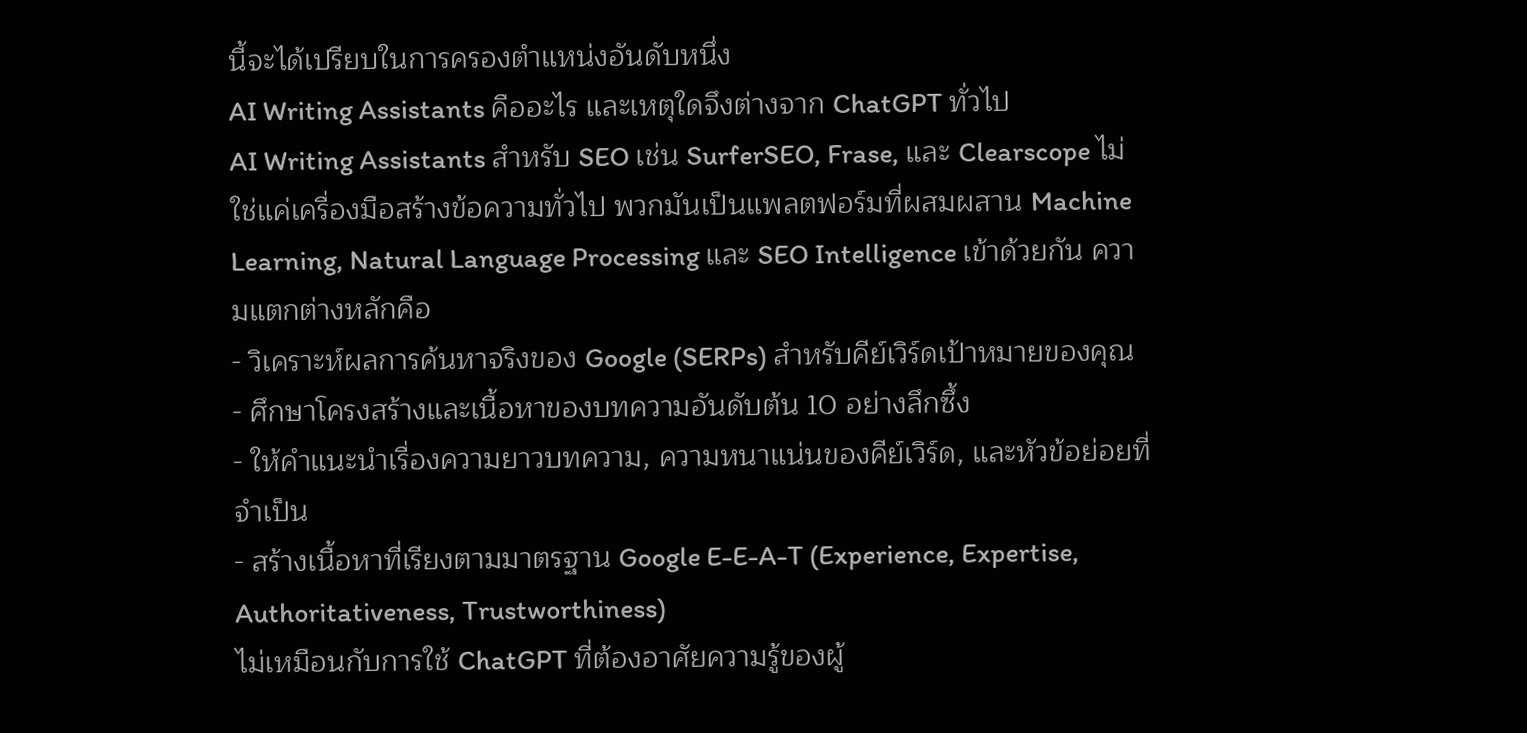นี้จะได้เปรียบในการครองตำแหน่งอันดับหนึ่ง
AI Writing Assistants คืออะไร และเหตุใดจึงต่างจาก ChatGPT ทั่วไป
AI Writing Assistants สำหรับ SEO เช่น SurferSEO, Frase, และ Clearscope ไม่ใช่แค่เครื่องมือสร้างข้อความทั่วไป พวกมันเป็นแพลตฟอร์มที่ผสมผสาน Machine Learning, Natural Language Processing และ SEO Intelligence เข้าด้วยกัน ความแตกต่างหลักคือ
- วิเคราะห์ผลการค้นหาจริงของ Google (SERPs) สำหรับคีย์เวิร์ดเป้าหมายของคุณ
- ศึกษาโครงสร้างและเนื้อหาของบทความอันดับต้น 10 อย่างลึกซึ้ง
- ให้คำแนะนำเรื่องความยาวบทความ, ความหนาแน่นของคีย์เวิร์ด, และหัวข้อย่อยที่จำเป็น
- สร้างเนื้อหาที่เรียงตามมาตรฐาน Google E-E-A-T (Experience, Expertise, Authoritativeness, Trustworthiness)
ไม่เหมือนกับการใช้ ChatGPT ที่ต้องอาศัยความรู้ของผู้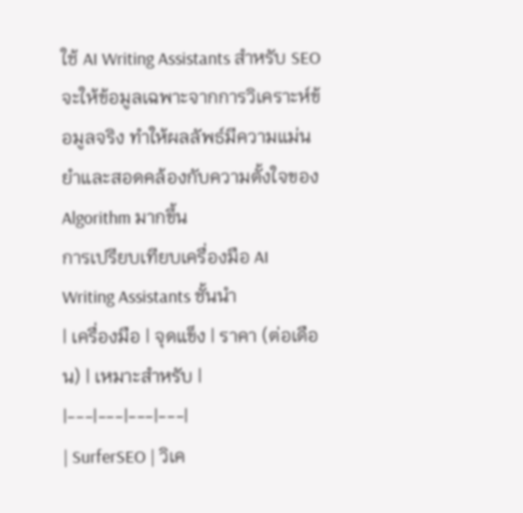ใช้ AI Writing Assistants สำหรับ SEO จะให้ข้อมูลเฉพาะจากการวิเคราะห์ข้อมูลจริง ทำให้ผลลัพธ์มีความแม่นยำและสอดคล้องกับความตั้งใจของ Algorithm มากขึ้น
การเปรียบเทียบเครื่องมือ AI Writing Assistants ชั้นนำ
| เครื่องมือ | จุดแข็ง | ราคา (ต่อเดือน) | เหมาะสำหรับ |
|---|---|---|---|
| SurferSEO | วิเค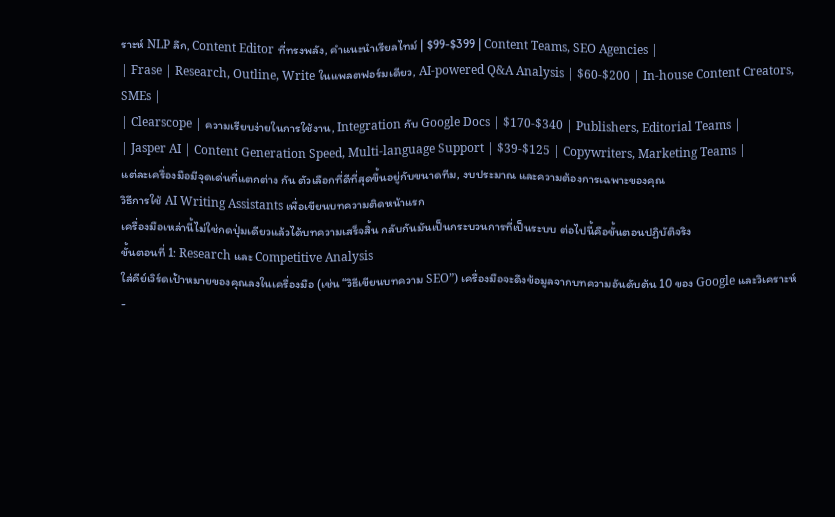ราะห์ NLP ลึก, Content Editor ที่ทรงพลัง, คำแนะนำเรียลไทม์ | $99-$399 | Content Teams, SEO Agencies |
| Frase | Research, Outline, Write ในแพลตฟอร์มเดียว, AI-powered Q&A Analysis | $60-$200 | In-house Content Creators, SMEs |
| Clearscope | ความเรียบง่ายในการใช้งาน, Integration กับ Google Docs | $170-$340 | Publishers, Editorial Teams |
| Jasper AI | Content Generation Speed, Multi-language Support | $39-$125 | Copywriters, Marketing Teams |
แต่ละเครื่องมือมีจุดเด่นที่แตกต่าง กัน ตัวเลือกที่ดีที่สุดขึ้นอยู่กับขนาดทีม, งบประมาณ และความต้องการเฉพาะของคุณ
วิธีการใช้ AI Writing Assistants เพื่อเขียนบทความติดหน้าแรก
เครื่องมือเหล่านี้ไม่ใช่กดปุ่มเดียวแล้วได้บทความเสร็จสิ้น กลับกันมันเป็นกระบวนการที่เป็นระบบ ต่อไปนี้คือขั้นตอนปฏิบัติจริง
ขั้นตอนที่ 1: Research และ Competitive Analysis
ใส่คีย์เวิร์ดเป้าหมายของคุณลงในเครื่องมือ (เช่น “วิธีเขียนบทความ SEO”) เครื่องมือจะดึงข้อมูลจากบทความอันดับต้น 10 ของ Google และวิเคราะห์
-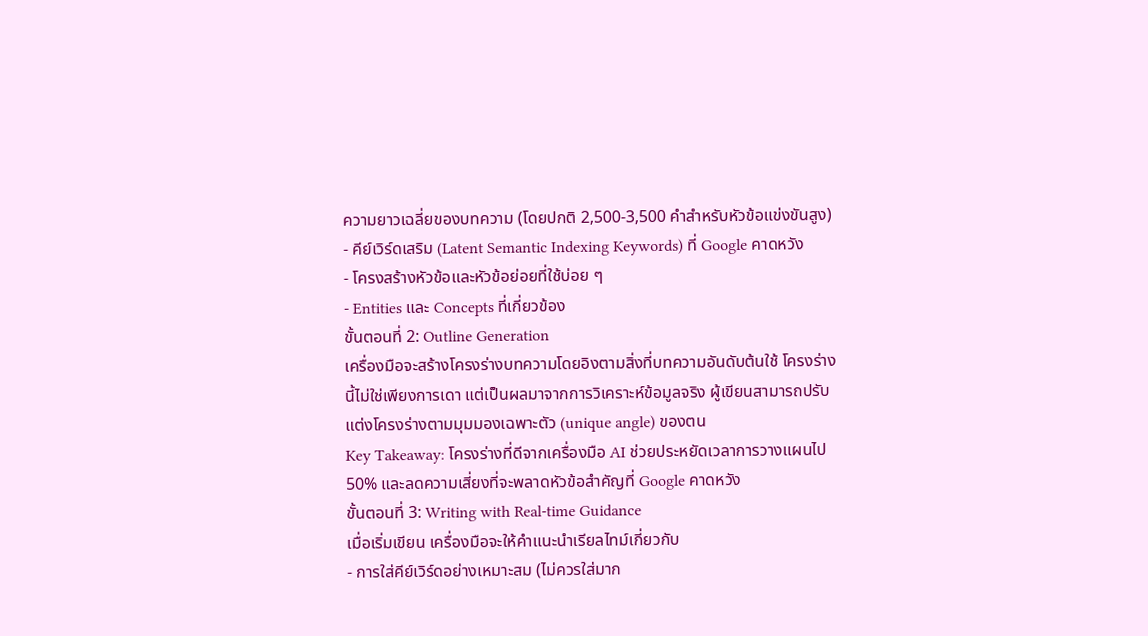ความยาวเฉลี่ยของบทความ (โดยปกติ 2,500-3,500 คำสำหรับหัวข้อแข่งขันสูง)
- คีย์เวิร์ดเสริม (Latent Semantic Indexing Keywords) ที่ Google คาดหวัง
- โครงสร้างหัวข้อและหัวข้อย่อยที่ใช้บ่อย ๆ
- Entities และ Concepts ที่เกี่ยวข้อง
ขั้นตอนที่ 2: Outline Generation
เครื่องมือจะสร้างโครงร่างบทความโดยอิงตามสิ่งที่บทความอันดับต้นใช้ โครงร่างนี้ไม่ใช่เพียงการเดา แต่เป็นผลมาจากการวิเคราะห์ข้อมูลจริง ผู้เขียนสามารถปรับแต่งโครงร่างตามมุมมองเฉพาะตัว (unique angle) ของตน
Key Takeaway: โครงร่างที่ดีจากเครื่องมือ AI ช่วยประหยัดเวลาการวางแผนไป 50% และลดความเสี่ยงที่จะพลาดหัวข้อสำคัญที่ Google คาดหวัง
ขั้นตอนที่ 3: Writing with Real-time Guidance
เมื่อเริ่มเขียน เครื่องมือจะให้คำแนะนำเรียลไทม์เกี่ยวกับ
- การใส่คีย์เวิร์ดอย่างเหมาะสม (ไม่ควรใส่มาก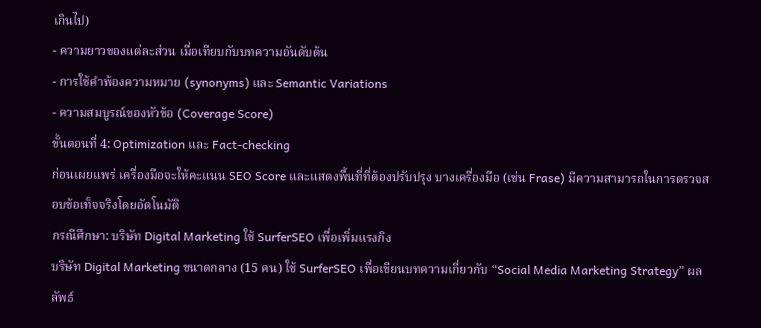เกินไป)
- ความยาวของแต่ละส่วน เมื่อเทียบกับบทความอันดับต้น
- การใช้คำพ้องความหมาย (synonyms) และ Semantic Variations
- ความสมบูรณ์ของหัวข้อ (Coverage Score)
ขั้นตอนที่ 4: Optimization และ Fact-checking
ก่อนเผยแพร่ เครื่องมือจะให้คะแนน SEO Score และแสดงพื้นที่ที่ต้องปรับปรุง บางเครื่องมือ (เช่น Frase) มีความสามารถในการตรวจสอบข้อเท็จจริงโดยอัตโนมัติ
กรณีศึกษา: บริษัท Digital Marketing ใช้ SurferSEO เพื่อเพิ่มแรงกิง
บริษัท Digital Marketing ขนาดกลาง (15 คน) ใช้ SurferSEO เพื่อเขียนบทความเกี่ยวกับ “Social Media Marketing Strategy” ผลลัพธ์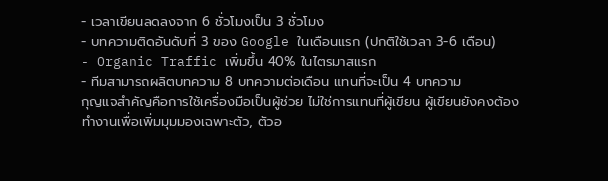- เวลาเขียนลดลงจาก 6 ชั่วโมงเป็น 3 ชั่วโมง
- บทความติดอันดับที่ 3 ของ Google ในเดือนแรก (ปกติใช้เวลา 3-6 เดือน)
- Organic Traffic เพิ่มขึ้น 40% ในไตรมาสแรก
- ทีมสามารถผลิตบทความ 8 บทความต่อเดือน แทนที่จะเป็น 4 บทความ
กุญแจสำคัญคือการใช้เครื่องมือเป็นผู้ช่วย ไม่ใช่การแทนที่ผู้เขียน ผู้เขียนยังคงต้องทำงานเพื่อเพิ่มมุมมองเฉพาะตัว, ตัวอ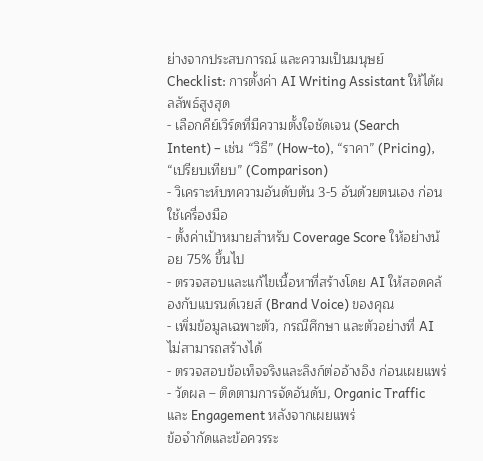ย่างจากประสบการณ์ และความเป็นมนุษย์
Checklist: การตั้งค่า AI Writing Assistant ให้ได้ผลลัพธ์สูงสุด
- เลือกคีย์เวิร์ดที่มีความตั้งใจชัดเจน (Search Intent) – เช่น “วิธี” (How-to), “ราคา” (Pricing), “เปรียบเทียบ” (Comparison)
- วิเคราะห์บทความอันดับต้น 3-5 อันด้วยตนเอง ก่อนใช้เครื่องมือ
- ตั้งค่าเป้าหมายสำหรับ Coverage Score ให้อย่างน้อย 75% ขึ้นไป
- ตรวจสอบและแก้ไขเนื้อหาที่สร้างโดย AI ให้สอดคล้องกับแบรนด์เวยส์ (Brand Voice) ของคุณ
- เพิ่มข้อมูลเฉพาะตัว, กรณีศึกษา และตัวอย่างที่ AI ไม่สามารถสร้างได้
- ตรวจสอบข้อเท็จจริงและลิงก์ต่ออ้างอิง ก่อนเผยแพร่
- วัดผล – ติดตามการจัดอันดับ, Organic Traffic และ Engagement หลังจากเผยแพร่
ข้อจำกัดและข้อควรระ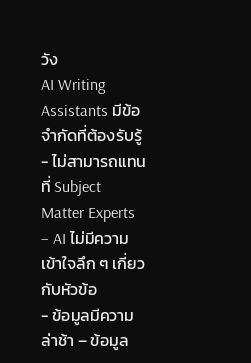วัง
AI Writing Assistants มีข้อจำกัดที่ต้องรับรู้
- ไม่สามารถแทนที่ Subject Matter Experts – AI ไม่มีความเข้าใจลึก ๆ เกี่ยวกับหัวข้อ
- ข้อมูลมีความล่าช้า – ข้อมูล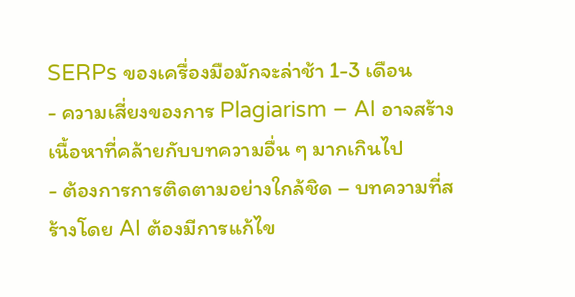SERPs ของเครื่องมือมักจะล่าช้า 1-3 เดือน
- ความเสี่ยงของการ Plagiarism – AI อาจสร้างเนื้อหาที่คล้ายกับบทความอื่น ๆ มากเกินไป
- ต้องการการติดตามอย่างใกล้ชิด – บทความที่สร้างโดย AI ต้องมีการแก้ไข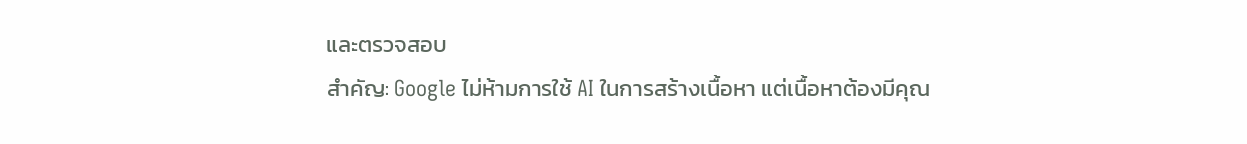และตรวจสอบ
สำคัญ: Google ไม่ห้ามการใช้ AI ในการสร้างเนื้อหา แต่เนื้อหาต้องมีคุณ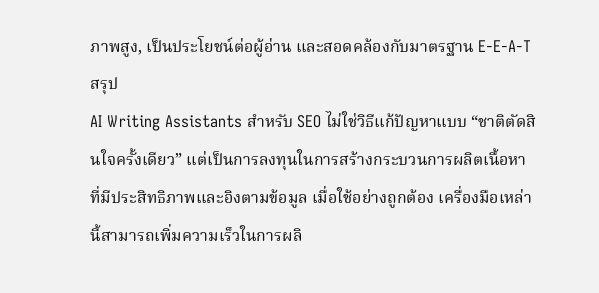ภาพสูง, เป็นประโยชน์ต่อผู้อ่าน และสอดคล้องกับมาตรฐาน E-E-A-T
สรุป
AI Writing Assistants สำหรับ SEO ไม่ใช่วิธีแก้ปัญหาแบบ “ชาติตัดสินใจครั้งเดียว” แต่เป็นการลงทุนในการสร้างกระบวนการผลิตเนื้อหาที่มีประสิทธิภาพและอิงตามข้อมูล เมื่อใช้อย่างถูกต้อง เครื่องมือเหล่านี้สามารถเพิ่มความเร็วในการผลิ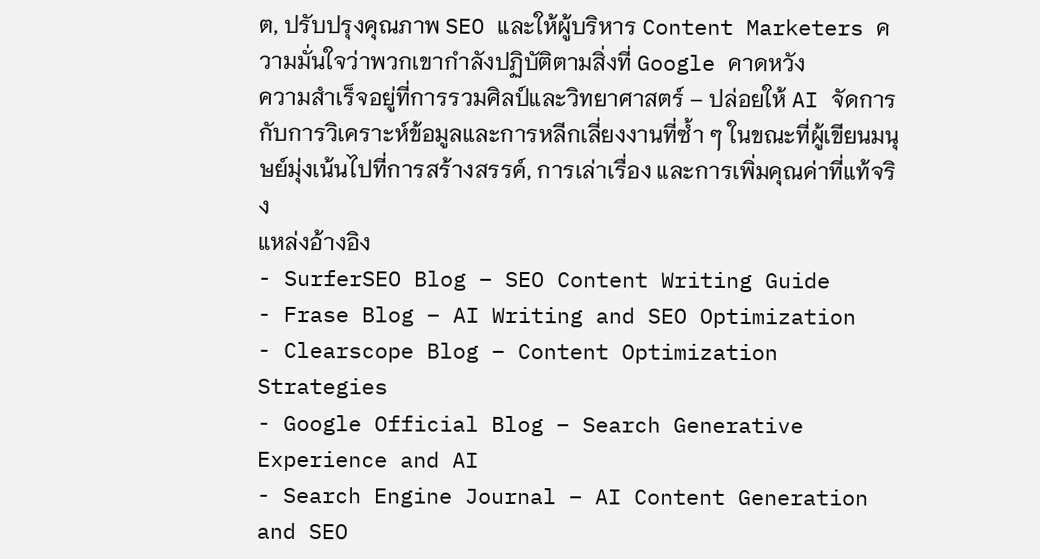ต, ปรับปรุงคุณภาพ SEO และให้ผู้บริหาร Content Marketers ความมั่นใจว่าพวกเขากำลังปฏิบัติตามสิ่งที่ Google คาดหวัง
ความสำเร็จอยู่ที่การรวมศิลป์และวิทยาศาสตร์ – ปล่อยให้ AI จัดการกับการวิเคราะห์ข้อมูลและการหลีกเลี่ยงงานที่ซ้ำ ๆ ในขณะที่ผู้เขียนมนุษย์มุ่งเน้นไปที่การสร้างสรรค์, การเล่าเรื่อง และการเพิ่มคุณค่าที่แท้จริง
แหล่งอ้างอิง
- SurferSEO Blog – SEO Content Writing Guide
- Frase Blog – AI Writing and SEO Optimization
- Clearscope Blog – Content Optimization Strategies
- Google Official Blog – Search Generative Experience and AI
- Search Engine Journal – AI Content Generation and SEO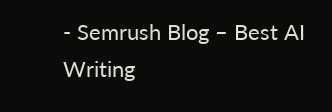- Semrush Blog – Best AI Writing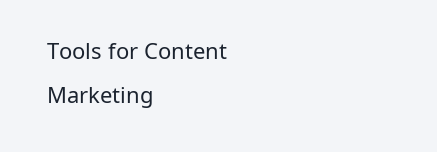Tools for Content Marketing